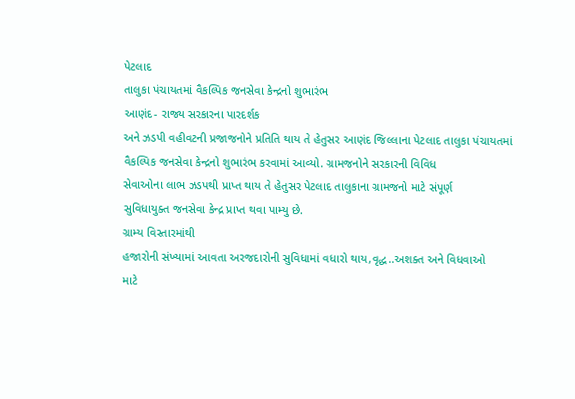પેટલાદ
તાલુકા પંચાયતમાં વૈકલ્પિક જનસેવા કેન્દ્રનો શુભારંભ
આણંદ- રાજ્ય સરકારના પારદર્શક
અને ઝડપી વહીવટની પ્રજાજનોને પ્રતિતિ થાય તે હેતુસર આણંદ જિલ્લાના પેટલાદ તાલુકા પંચાયતમાં
વૈકલ્પિક જનસેવા કેન્દ્રનો શુભારંભ કરવામાં આવ્યો. ગ્રામજનોને સરકારની વિવિધ
સેવાઓના લાભ ઝડપથી પ્રાપ્ત થાય તે હેતુસર પેટલાદ તાલુકાના ગ્રામજનો માટે સંપૂર્ણ
સુવિધાયુક્ત જનસેવા કેન્દ્ર પ્રાપ્ત થવા પામ્યુ છે.
ગ્રામ્ય વિસ્તારમાંથી
હજારોની સંખ્યામાં આવતા અરજદારોની સુવિધામાં વધારો થાય,વૃદ્ધ..અશક્ત અને વિધવાઓ
માટે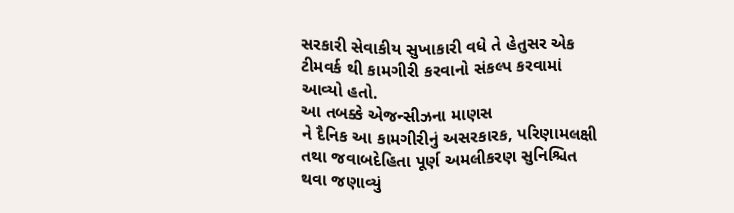સરકારી સેવાકીય સુખાકારી વધે તે હેતુસર એક ટીમવર્ક થી કામગીરી કરવાનો સંકલ્પ કરવામાં
આવ્યો હતો.
આ તબક્કે એજન્સીઝના માણસ
ને દૈનિક આ કામગીરીનું અસરકારક, પરિણામલક્ષી
તથા જવાબદેહિતા પૂર્ણ અમલીકરણ સુનિશ્ચિત થવા જણાવ્યું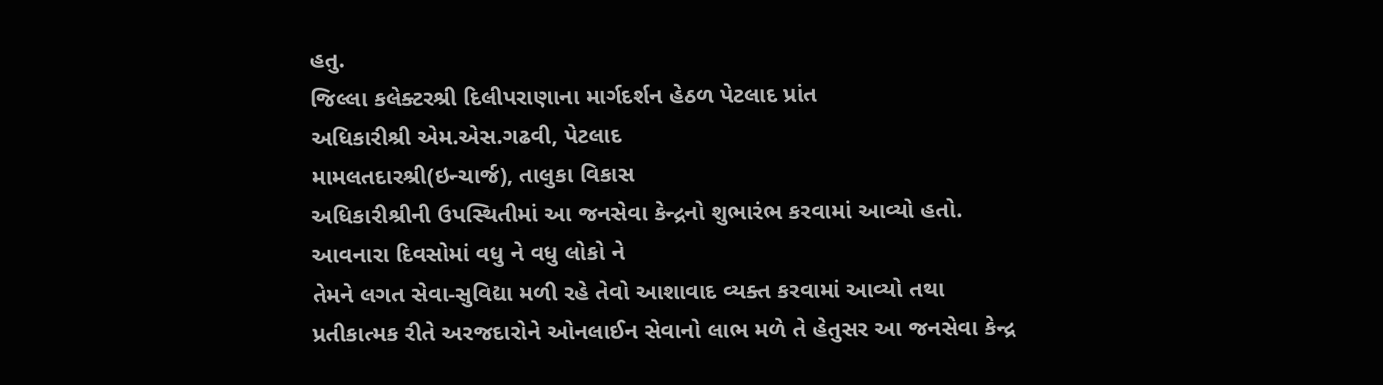હતુ.
જિલ્લા કલેક્ટરશ્રી દિલીપરાણાના માર્ગદર્શન હેઠળ પેટલાદ પ્રાંત
અધિકારીશ્રી એમ.એસ.ગઢવી, પેટલાદ
મામલતદારશ્રી(ઇન્ચાર્જ), તાલુકા વિકાસ
અધિકારીશ્રીની ઉપસ્થિતીમાં આ જનસેવા કેન્દ્રનો શુભારંભ કરવામાં આવ્યો હતો.
આવનારા દિવસોમાં વધુ ને વધુ લોકો ને
તેમને લગત સેવા-સુવિદ્યા મળી રહે તેવો આશાવાદ વ્યક્ત કરવામાં આવ્યો તથા
પ્રતીકાત્મક રીતે અરજદારોને ઓનલાઈન સેવાનો લાભ મળે તે હેતુસર આ જનસેવા કેન્દ્ર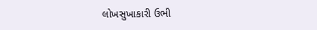લોખસુખાકારી ઉભી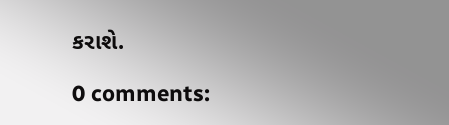કરાશે.

0 comments: